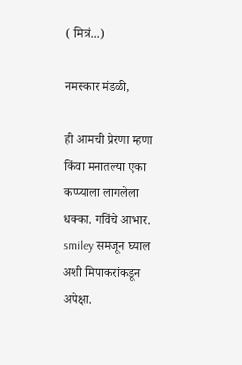( मित्रं...)

नमस्कार मंडळी,

ही आमची प्रेरणा म्हणा किंवा मनातल्या एका कप्प्याला लागलेला धक्का. गविंचे आभार. smiley समजून घ्याल अशी मिपाकरांकडून अपेक्षा.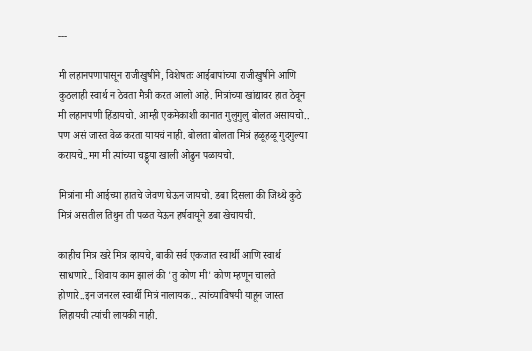---

मी लहानपणापासून राजीखुषीने, विशेषतः आईबापांच्या राजीखुषीने आणि कुठलाही स्वार्थ न ठेवता मैत्री करत आलो आहे. मित्रांच्या खांद्यावर हात ठेवून मी लहानपणी हिंडायचो. आम्ही एकमेकाशी कानात गुलुगुलु बोलत असायचो.. पण असं जास्त वेळ करता यायचं नाही. बोलता बोलता मित्रं हळूहळू गुदगुल्या करायचे..मग मी त्यांच्या चड्ड्या खाली ओढुन पळायचो.

मित्रांना मी आईच्या हातचे जेवण घेऊन जायचो. डबा दिसला की जिथ्थे कुठे मित्रं असतील तिथुन ती पळत येऊन हर्षवायूने डबा खेचायची.

काहीच मित्र खरे मित्र व्हायचे, बाकी सर्व एकजात स्वार्थी आणि स्वार्थ साधणारे.. शिवाय काम झालं की 'तु कोण मी' कोण म्हणून चालते होणारे..इन जनरल स्वार्थी मित्रं नालायक.. त्यांच्याविषयी याहून जास्त लिहायची त्यांची लायकी नाही.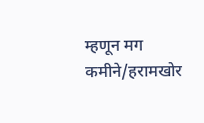म्हणून मग कमीने/हरामखोर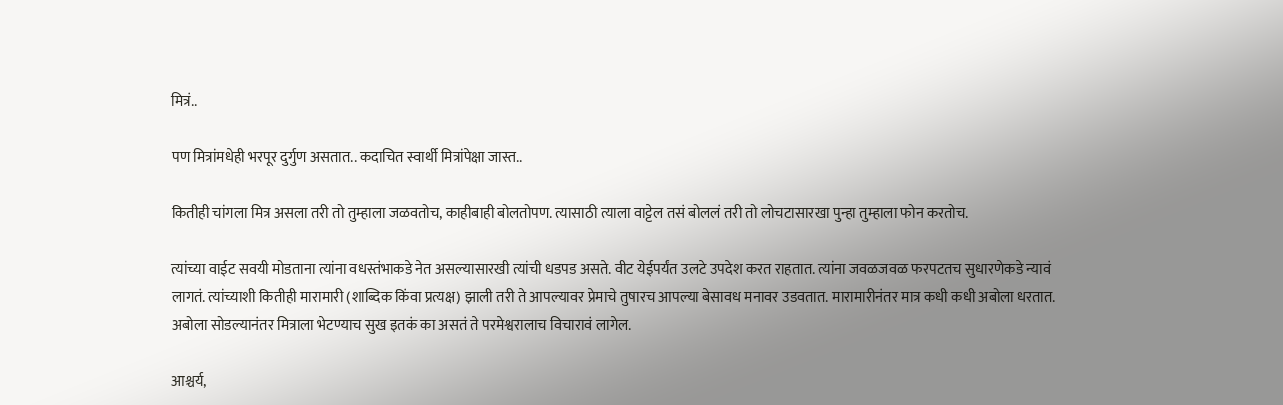मित्रं..

पण मित्रांमधेही भरपूर दुर्गुण असतात.. कदाचित स्वार्थी मित्रांपेक्षा जास्त..

कितीही चांगला मित्र असला तरी तो तुम्हाला जळवतोच, काहीबाही बोलतोपण. त्यासाठी त्याला वाट्टेल तसं बोललं तरी तो लोचटासारखा पुन्हा तुम्हाला फोन करतोच.

त्यांच्या वाईट सवयी मोडताना त्यांना वधस्तंभाकडे नेत असल्यासारखी त्यांची धडपड असते. वीट येईपर्यंत उलटे उपदेश करत राहतात. त्यांना जवळजवळ फरपटतच सुधारणेकडे न्यावं लागतं. त्यांच्याशी कितीही मारामारी (शाब्दिक किंवा प्रत्यक्ष) झाली तरी ते आपल्यावर प्रेमाचे तुषारच आपल्या बेसावध मनावर उडवतात. मारामारीनंतर मात्र कधी कधी अबोला धरतात. अबोला सोडल्यानंतर मित्राला भेटण्याच सुख इतकं का असतं ते परमेश्वरालाच विचारावं लागेल.

आश्चर्य,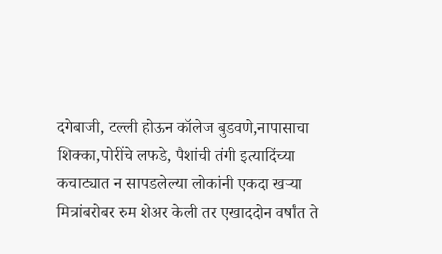दगेबाजी, टल्ली होऊन कॉलेज बुडवणे,नापासाचा शिक्का,पोरींचे लफडे, पैशांची तंगी इत्यादिंच्या कचाट्यात न सापडलेल्या लोकांनी एकदा खर्‍या मित्रांबरोबर रुम शेअर केली तर एखाददोन वर्षांत ते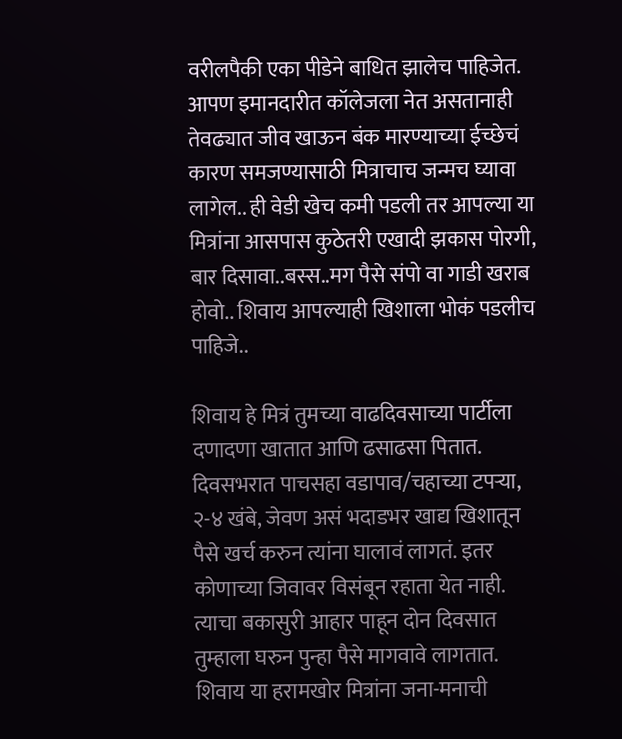वरीलपैकी एका पीडेने बाधित झालेच पाहिजेत. आपण इमानदारीत कॉलेजला नेत असतानाही तेवढ्यात जीव खाऊन बंक मारण्याच्या ईच्छेचं कारण समजण्यासाठी मित्राचाच जन्मच घ्यावा लागेल.. ही वेडी खेच कमी पडली तर आपल्या या मित्रांना आसपास कुठेतरी एखादी झकास पोरगी, बार दिसावा..बस्स..मग पैसे संपो वा गाडी खराब होवो.. शिवाय आपल्याही खिशाला भोकं पडलीच पाहिजे..

शिवाय हे मित्रं तुमच्या वाढदिवसाच्या पार्टीला दणादणा खातात आणि ढसाढसा पितात. दिवसभरात पाचसहा वडापाव/चहाच्या टपर्‍या, २-४ खंबे, जेवण असं भदाडभर खाद्य खिशातून पैसे खर्च करुन त्यांना घालावं लागतं. इतर कोणाच्या जिवावर विसंबून रहाता येत नाही. त्याचा बकासुरी आहार पाहून दोन दिवसात तुम्हाला घरुन पुन्हा पैसे मागवावे लागतात. शिवाय या हरामखोर मित्रांना जना-मनाची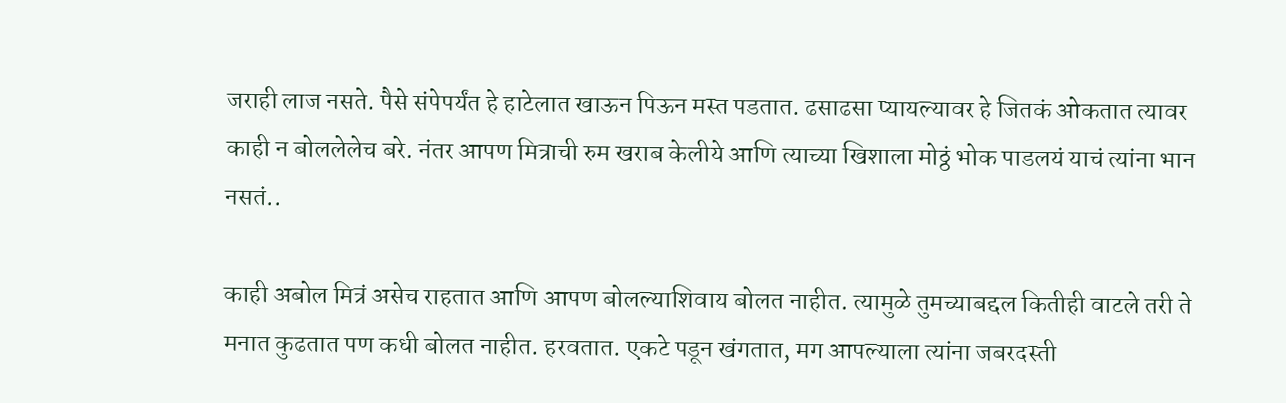जराही लाज नसते. पैसे संपेपर्यंत हे हाटेलात खाऊन पिऊन मस्त पडतात. ढसाढसा प्यायल्यावर हे जितकं ओकतात त्यावर काही न बोललेलेच बरे. नंतर आपण मित्राची रुम खराब केलीये आणि त्याच्या खिशाला मोठ्ठं भोक पाडलयं याचं त्यांना भान नसतं..

काही अबोल मित्रं असेच राहतात आणि आपण बोलल्याशिवाय बोलत नाहीत. त्यामुळे तुमच्याबद्दल कितीही वाटले तरी ते मनात कुढतात पण कधी बोलत नाहीत. हरवतात. एकटे पडून खंगतात, मग आपल्याला त्यांना जबरदस्ती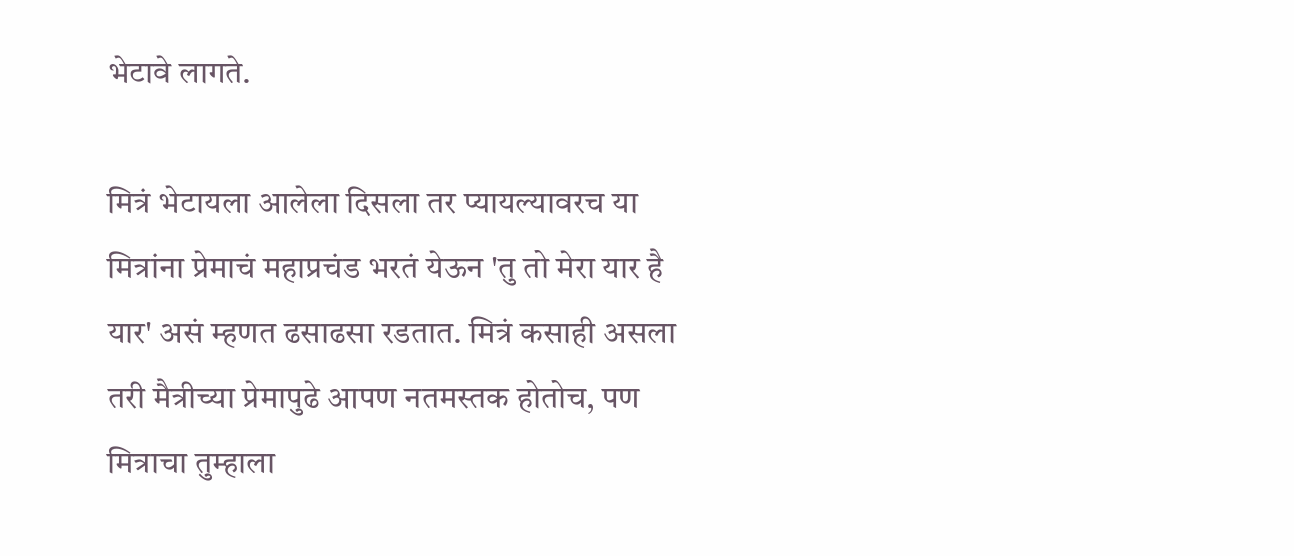भेटावे लागते.

मित्रं भेटायला आलेला दिसला तर प्यायल्यावरच या मित्रांना प्रेमाचं महाप्रचंड भरतं येऊन 'तु तो मेरा यार है यार' असं म्हणत ढसाढसा रडतात. मित्रं कसाही असला तरी मैत्रीच्या प्रेमापुढे आपण नतमस्तक होतोच, पण मित्राचा तुम्हाला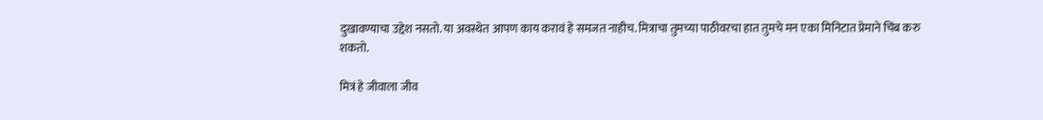दुखावण्याचा उद्देश नसतो. या अवस्थेत आपण काय करावं हे समजत नाहीच. मित्राचा तुमच्या पाठीवरचा हात तुमचे मन एका मिनिटात प्रेमाने चिंब करु शकतो.

मित्रं हे जीवाला जीव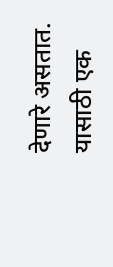देणारे असतात. यासाठी एक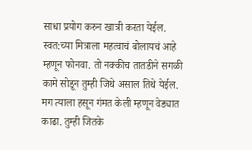साधा प्रयोग करुन खात्री करता येईल. स्वत:च्या मित्राला महत्वाचं बोलायचं आहे म्हणून फोनवा. तो नक्कीच तातडीने सगळी कामे सोडून तुम्ही जिथे असाल तिथे येईल. मग त्याला हसून गंमत केली म्हणून वेड्यात काढा. तुम्ही जितके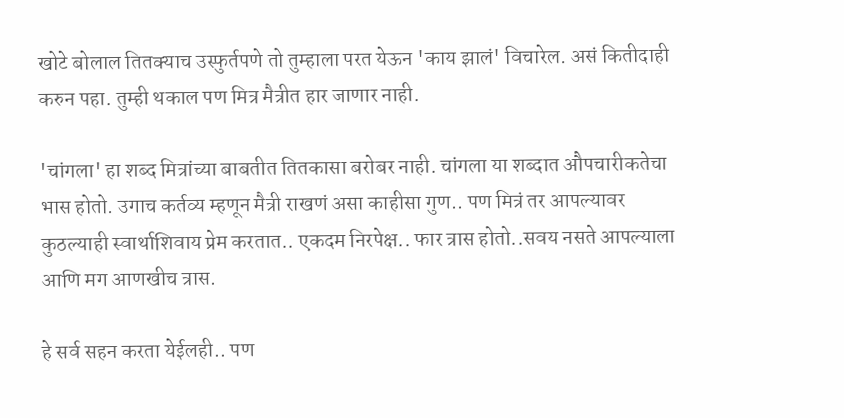खोटे बोलाल तितक्याच उस्फुर्तपणे तो तुम्हाला परत येऊन 'काय झालं' विचारेल. असं कितीदाही करुन पहा. तुम्ही थकाल पण मित्र मैत्रीत हार जाणार नाही.

'चांगला' हा शब्द मित्रांच्या बाबतीत तितकासा बरोबर नाही. चांगला या शब्दात औपचारीकतेचा भास होतो. उगाच कर्तव्य म्हणून मैत्री राखणं असा काहीसा गुण.. पण मित्रं तर आपल्यावर कुठल्याही स्वार्थाशिवाय प्रेम करतात.. एकदम निरपेक्ष.. फार त्रास होतो..सवय नसते आपल्याला आणि मग आणखीच त्रास.

हे सर्व सहन करता येईलही.. पण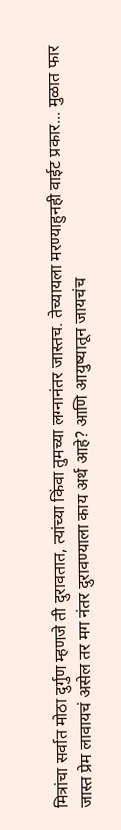मित्रांचा सर्वात मोठा दुर्गुण म्हणजे ती दुरावतात, त्यांच्या किंवा तुमच्या लग्नानंतर जास्तच. तेच्यायला मरण्याहुनही वाईट प्रकार... मुळात फार जास्त प्रेम लावायचं असेल तर मग नंतर दुरावण्याला काय अर्थ आहे? आणि आयुष्यातून जायचंच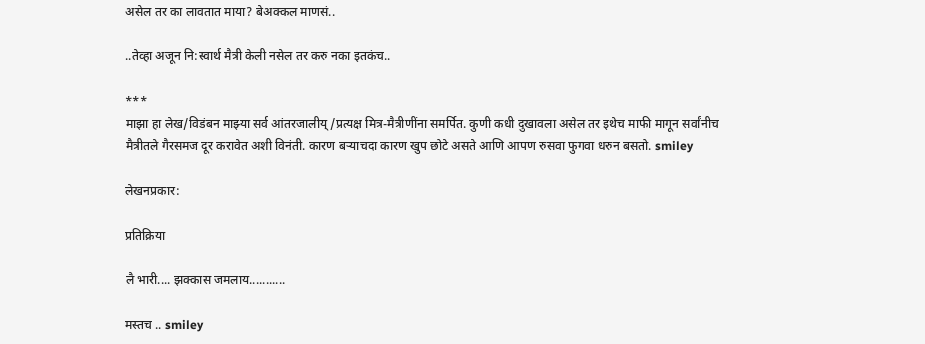असेल तर का लावतात माया? बेअक्कल माणसं..

..तेव्हा अजून नि:स्वार्थ मैत्री केली नसेल तर करु नका इतकंच..

***
माझा हा लेख/विडंबन माझ्या सर्व आंतरजालीय्/प्रत्यक्ष मित्र-मैत्रीणींना समर्पित. कुणी कधी दुखावला असेल तर इथेच माफी मागून सर्वांनीच मैत्रीतले गैरसमज दूर करावेत अशी विनंती. कारण बर्‍याचदा कारण खुप छोटे असते आणि आपण रुसवा फुगवा धरुन बसतो. smiley

लेखनप्रकार:

प्रतिक्रिया

लै भारी.... झक्कास जमलाय...........

मस्तच .. smiley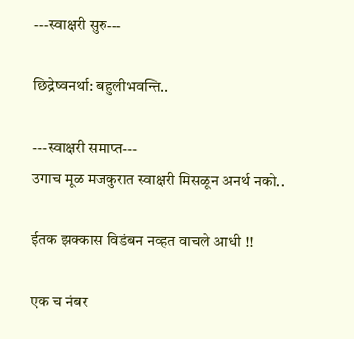---स्वाक्षरी सुरु---

छिद्रेष्वनर्था: बहुलीभवन्ति..

---स्वाक्षरी समाप्त---
उगाच मूळ मजकुरात स्वाक्षरी मिसळून अनर्थ नको..

ईतक झक्कास विडंबन नव्हत वाचले आधी !!

एक च नंबर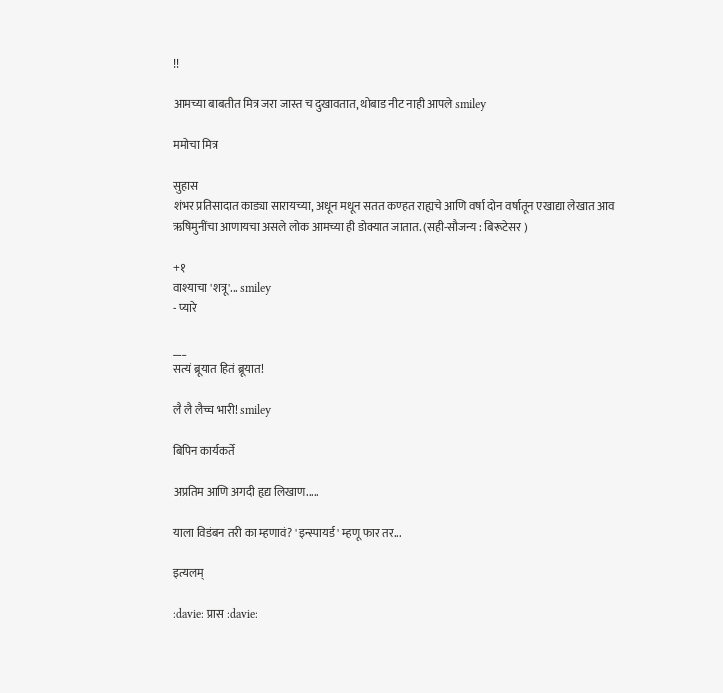!!

आमच्या बाबतीत मित्र जरा जास्त च दुखावतात, थोबाड नीट नाही आपले smiley

ममोचा मित्र

सुहास
शंभर प्रतिसादात काड्या सारायच्या, अधून मधून सतत कण्हत राह्यचे आणि वर्षा दोन वर्षातून एखाद्या लेखात आव ऋषिमुनींचा आणायचा असले लोक आमच्या ही डोक्यात जातात. (सही-सौजन्य : बिरूटेसर )

+१
वाश्याचा 'शत्रू'... smiley
- प्यारे

___
सत्यं ब्रूयात हितं ब्रूयात!

लै लै लैच्च भारी! smiley

बिपिन कार्यकर्ते

अप्रतिम आणि अगदी हृद्य लिखाण.....

याला विडंबन तरी का म्हणावं? 'इन्स्पायर्ड' म्हणू फार तर...

इत्यलम्

:davie: प्रास :davie: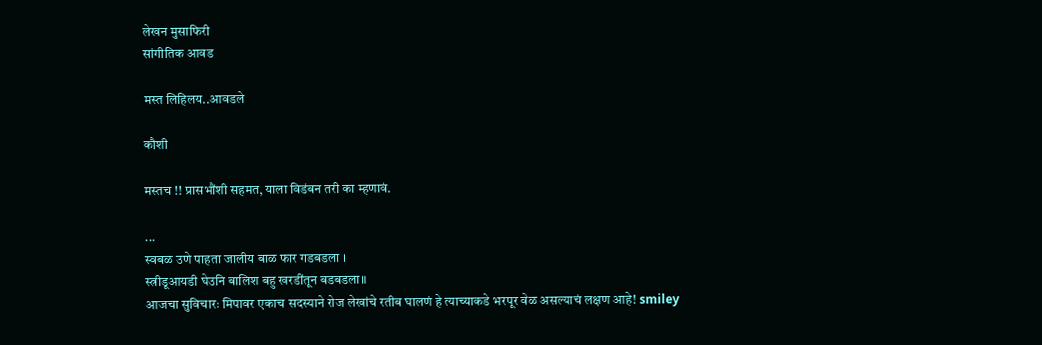लेखन मुसाफिरी
सांगीतिक आवड

मस्त लिहिलय..आवडले

कौशी

मस्तच !! प्रासभौंशी सहमत, याला विडंबन तरी का म्हणावं.

...
स्वबळ उणे पाहता जालीय बाळ फार गडबडला ।
स्त्रीडूआयडी घेउनि बालिश बहु खरडींतून बडबडला॥
आजचा सुविचारः मिपावर एकाच सदस्याने रोज लेखांचे रतीब घालणं हे त्याच्याकडे भरपूर वेळ असल्याचं लक्षण आहे! smiley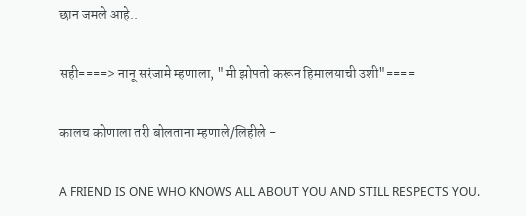छान जमले आहे..

सही====> नानू सरंजामे म्हणाला, "मी झोपतो करून हिमालयाची उशी"====

कालच कोणाला तरी बोलताना म्हणाले/लिहीले -

A FRIEND IS ONE WHO KNOWS ALL ABOUT YOU AND STILL RESPECTS YOU.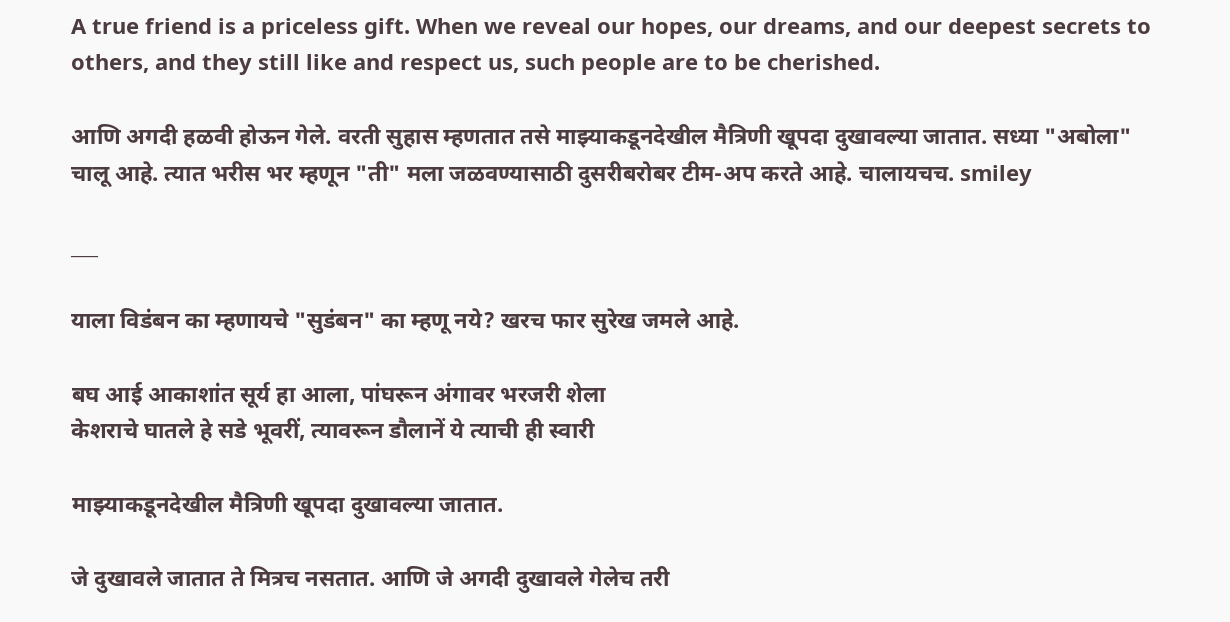A true friend is a priceless gift. When we reveal our hopes, our dreams, and our deepest secrets to others, and they still like and respect us, such people are to be cherished.

आणि अगदी हळवी होऊन गेले. वरती सुहास म्हणतात तसे माझ्याकडूनदेखील मैत्रिणी खूपदा दुखावल्या जातात. सध्या "अबोला" चालू आहे. त्यात भरीस भर म्हणून "ती" मला जळवण्यासाठी दुसरीबरोबर टीम-अप करते आहे. चालायचच. smiley

___

याला विडंबन का म्हणायचे "सुडंबन" का म्हणू नये? खरच फार सुरेख जमले आहे.

बघ आई आकाशांत सूर्य हा आला, पांघरून अंगावर भरजरी शेला
केशराचे घातले हे सडे भूवरीं, त्यावरून डौलानें ये त्याची ही स्वारी

माझ्याकडूनदेखील मैत्रिणी खूपदा दुखावल्या जातात.

जे दुखावले जातात ते मित्रच नसतात. आणि जे अगदी दुखावले गेलेच तरी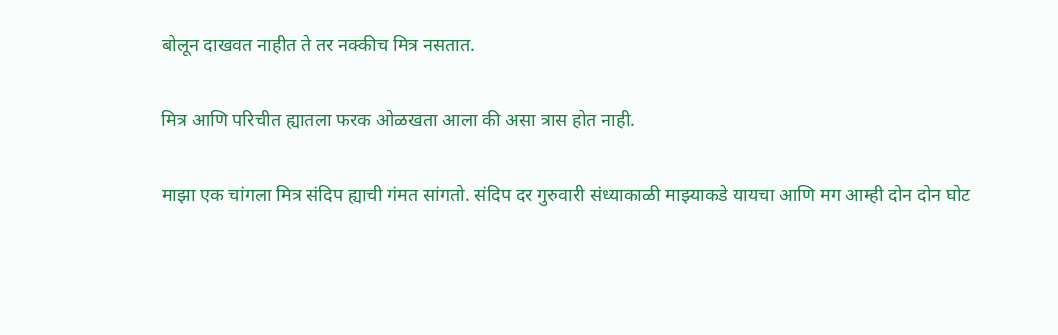बोलून दाखवत नाहीत ते तर नक्कीच मित्र नसतात.

मित्र आणि परिचीत ह्यातला फरक ओळखता आला की असा त्रास होत नाही.

माझा एक चांगला मित्र संदिप ह्याची गंमत सांगतो. संदिप दर गुरुवारी संध्याकाळी माझ्याकडे यायचा आणि मग आम्ही दोन दोन घोट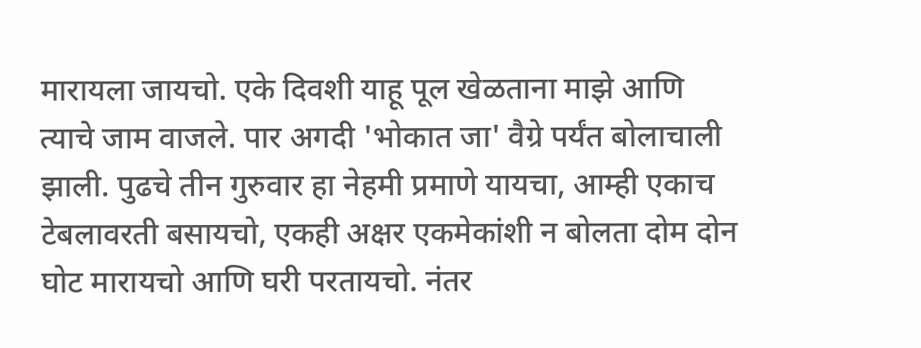मारायला जायचो. एके दिवशी याहू पूल खेळताना माझे आणि त्याचे जाम वाजले. पार अगदी 'भोकात जा' वैग्रे पर्यंत बोलाचाली झाली. पुढचे तीन गुरुवार हा नेहमी प्रमाणे यायचा, आम्ही एकाच टेबलावरती बसायचो, एकही अक्षर एकमेकांशी न बोलता दोम दोन घोट मारायचो आणि घरी परतायचो. नंतर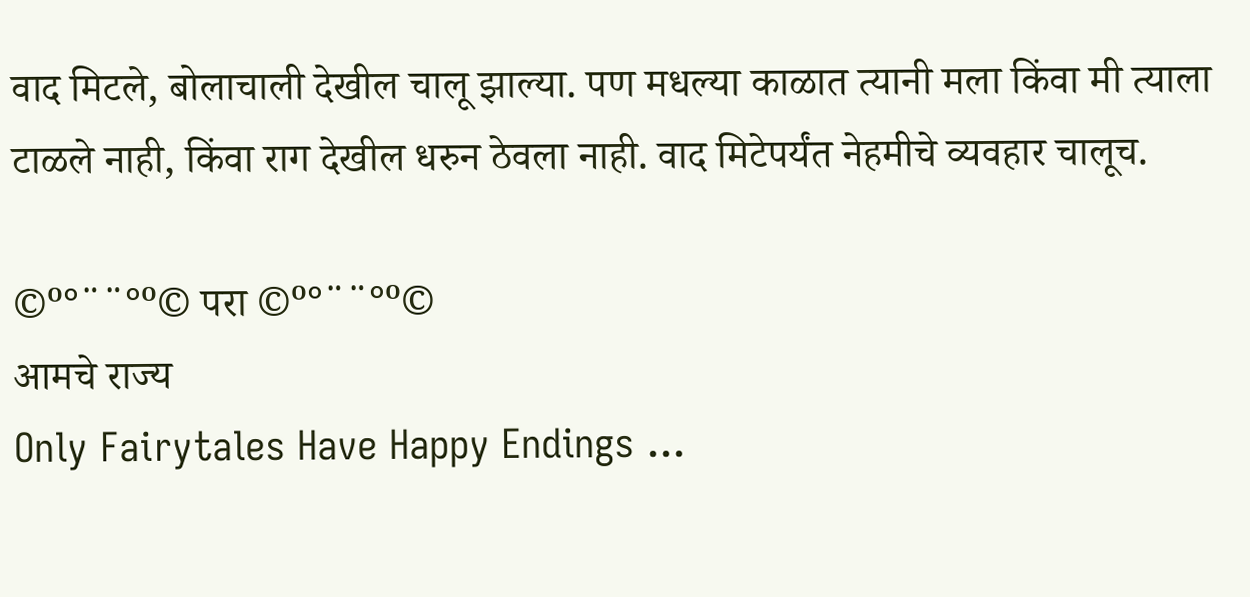वाद मिटले, बोलाचाली देखील चालू झाल्या. पण मधल्या काळात त्यानी मला किंवा मी त्याला टाळले नाही, किंवा राग देखील धरुन ठेवला नाही. वाद मिटेपर्यंत नेहमीचे व्यवहार चालूच.

©º°¨¨°º© परा ©º°¨¨°º©
आमचे राज्य
Only Fairytales Have Happy Endings ...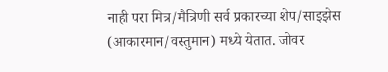नाही परा मित्र/मैत्रिणी सर्व प्रकारच्या शेप/साइझेस (आकारमान/वस्तुमान) मध्ये येतात. जोवर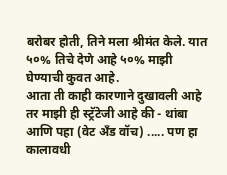बरोबर होती, तिने मला श्रीमंत केले. यात ५०% तिचे देणे आहे ५०% माझी घेण्याची कुवत आहे.
आता ती काही कारणाने दुखावली आहे तर माझी ही स्ट्रॅटेजी आहे की - थांबा आणि पहा (वेट अँड वॉच) ..... पण हा कालावधी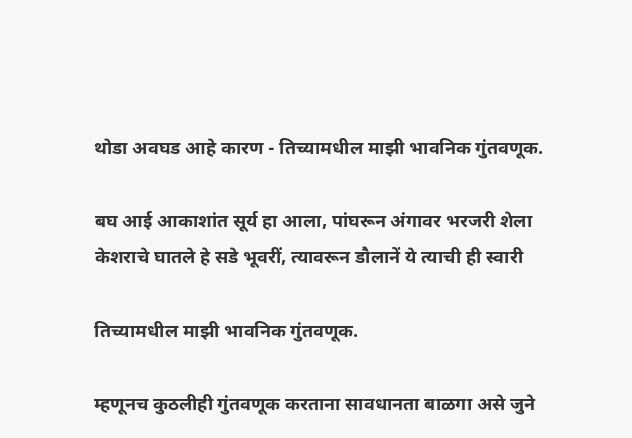थोडा अवघड आहे कारण - तिच्यामधील माझी भावनिक गुंतवणूक.

बघ आई आकाशांत सूर्य हा आला, पांघरून अंगावर भरजरी शेला
केशराचे घातले हे सडे भूवरीं, त्यावरून डौलानें ये त्याची ही स्वारी

तिच्यामधील माझी भावनिक गुंतवणूक.

म्हणूनच कुठलीही गुंतवणूक करताना सावधानता बाळगा असे जुने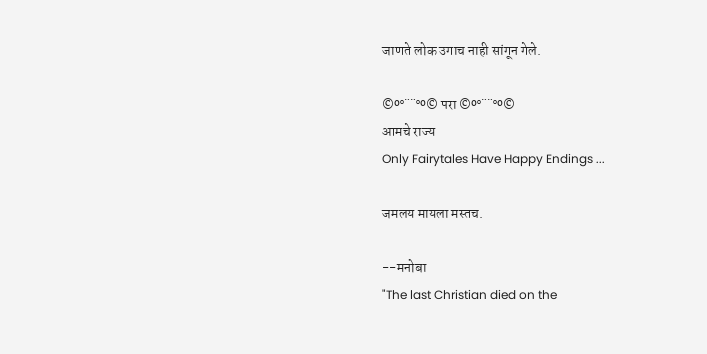जाणते लोक उगाच नाही सांगून गेले.

©º°¨¨°º© परा ©º°¨¨°º©
आमचे राज्य
Only Fairytales Have Happy Endings ...

जमलय मायला मस्तच.

--मनोबा
"The last Christian died on the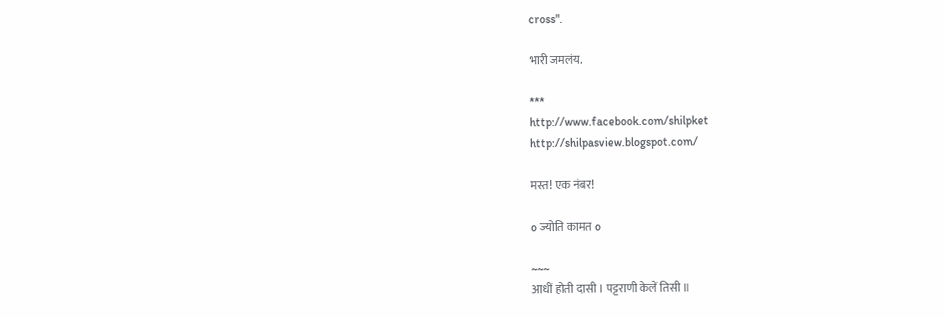cross".

भारी जमलंय.

***
http://www.facebook.com/shilpket
http://shilpasview.blogspot.com/

मस्त! एक नंबर!

o ज्योति कामत o

~~~
आधीं होती दासी । पट्टराणी केलें तिसी ॥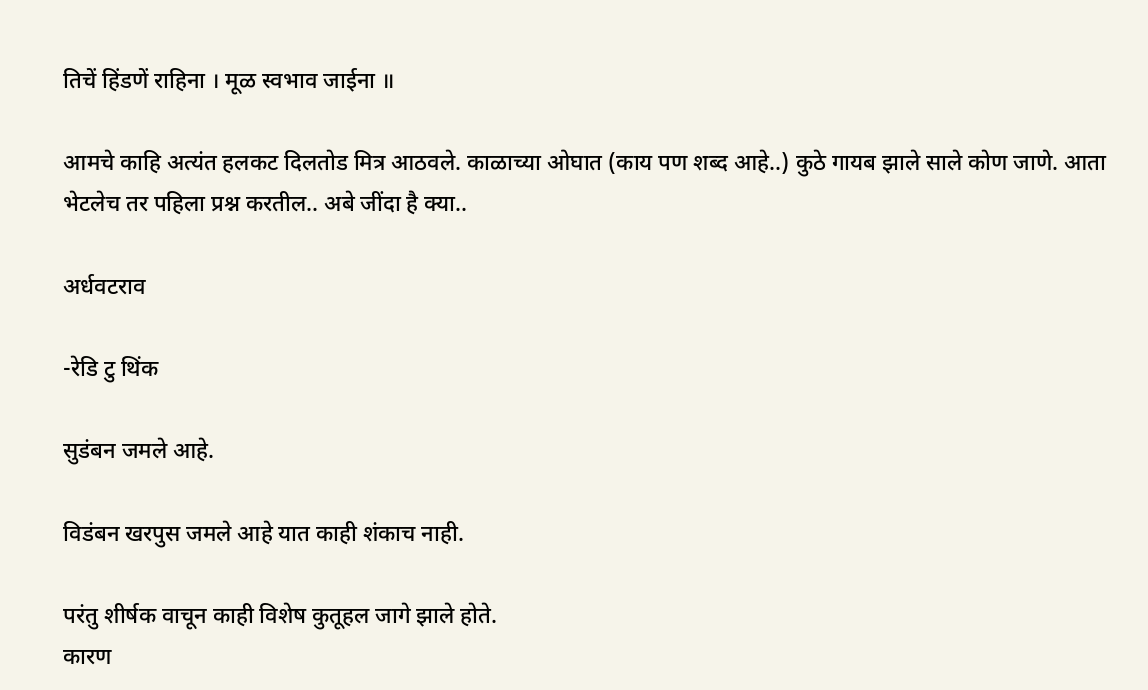तिचें हिंडणें राहिना । मूळ स्वभाव जाईना ॥

आमचे काहि अत्यंत हलकट दिलतोड मित्र आठवले. काळाच्या ओघात (काय पण शब्द आहे..) कुठे गायब झाले साले कोण जाणे. आता भेटलेच तर पहिला प्रश्न करतील.. अबे जींदा है क्या..

अर्धवटराव

-रेडि टु थिंक

सुडंबन जमले आहे.

विडंबन खरपुस जमले आहे यात काही शंकाच नाही.

परंतु शीर्षक वाचून काही विशेष कुतूहल जागे झाले होते.
कारण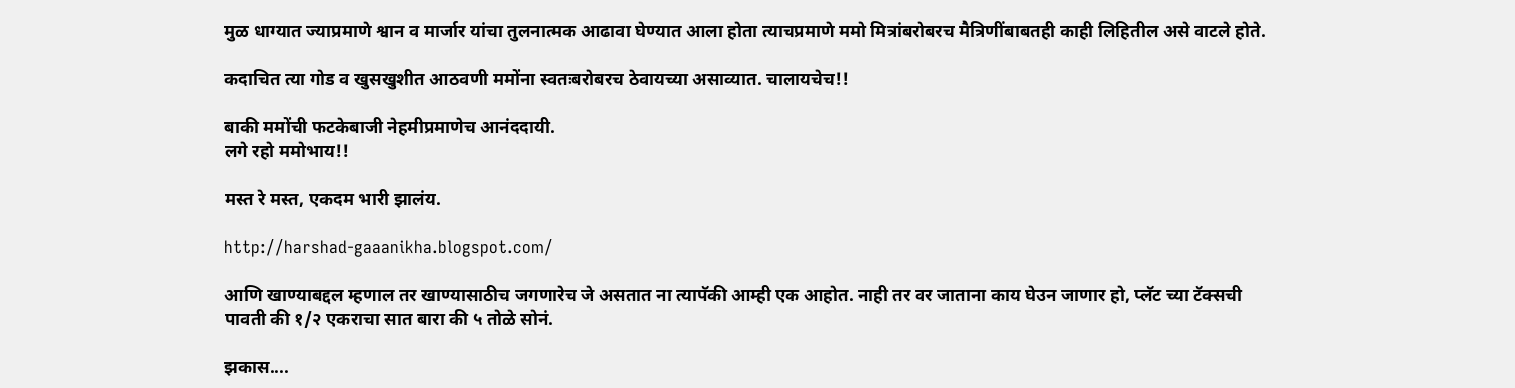मुळ धाग्यात ज्याप्रमाणे श्वान व मार्जार यांचा तुलनात्मक आढावा घेण्यात आला होता त्याचप्रमाणे ममो मित्रांबरोबरच मैत्रिणींबाबतही काही लिहितील असे वाटले होते.

कदाचित त्या गोड व खुसखुशीत आठवणी ममोंना स्वतःबरोबरच ठेवायच्या असाव्यात. चालायचेच!!

बाकी ममोंची फटकेबाजी नेहमीप्रमाणेच आनंददायी.
लगे रहो ममोभाय!!

मस्त रे मस्त, एकदम भारी झालंय.

http://harshad-gaaanikha.blogspot.com/

आणि खाण्याबद्दल म्हणाल तर खाण्यासाठीच जगणारेच जे असतात ना त्यापॅकी आम्ही एक आहोत. नाही तर वर जाताना काय घेउन जाणार हो, प्लॅट च्या टॅक्सची पावती की १/२ एकराचा सात बारा की ५ तोळे सोनं.

झकास....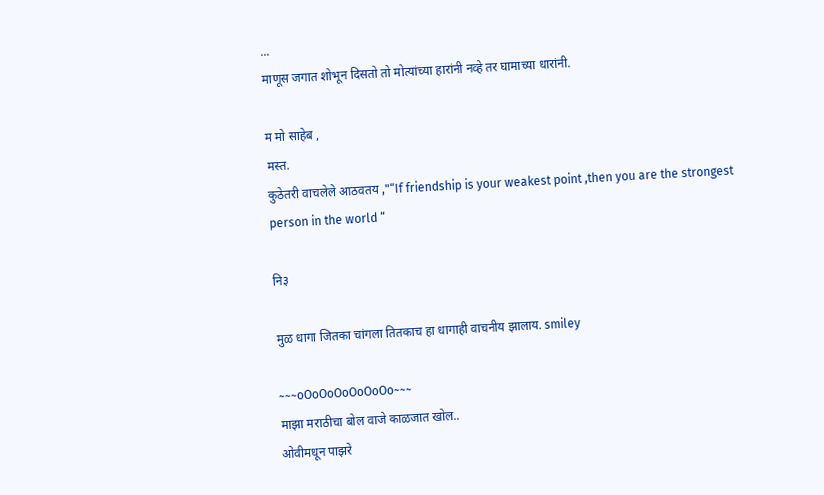...
माणूस जगात शोभून दिसतो तो मोत्यांच्या हारांनी नव्हे तर घामाच्या धारांनी.

म मो साहेब ,
मस्त.
कुठेतरी वाचलेले आठवतय ,"“If friendship is your weakest point ,then you are the strongest person in the world “

नि३

मुळ धागा जितका चांगला तितकाच हा धागाही वाचनीय झालाय. smiley

~~~oOoOoOoOoOoOo~~~
माझा मराठीचा बोल वाजे काळजात खोल..
ओवीमधून पाझरे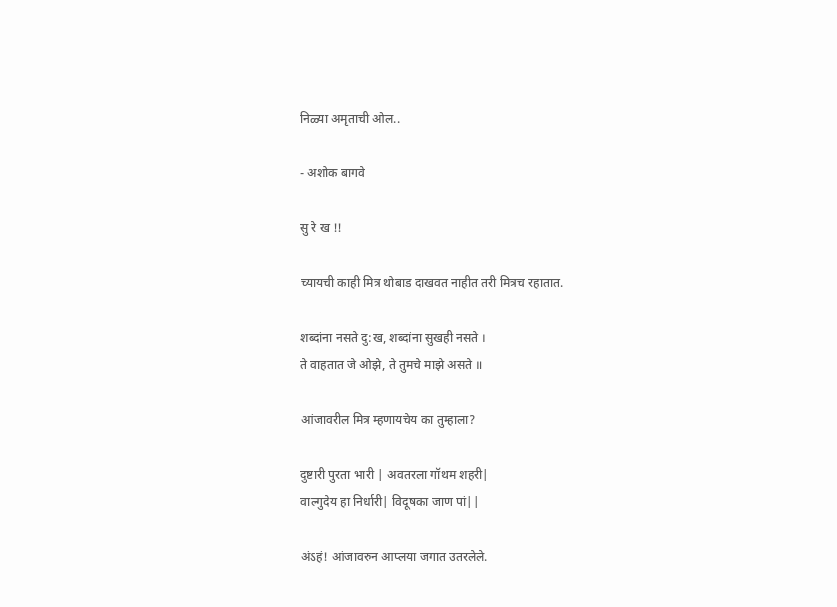निळ्या अमृताची ओल..

- अशोक बागवे

सु रे ख !!

च्यायची काही मित्र थोबाड दाखवत नाहीत तरी मित्रच रहातात.

शब्दांना नसते दु:ख, शब्दांना सुखही नसते ।
ते वाहतात जे ओझे, ते तुमचे माझे असते ॥

आंजावरील मित्र म्हणायचेय का तुम्हाला?

दुष्टारी पुरता भारी | अवतरला गॉथम शहरी|
वाल्गुदेय हा निर्धारी| विदूषका जाण पां||

अंऽहं! आंजावरुन आप्लया जगात उतरलेले.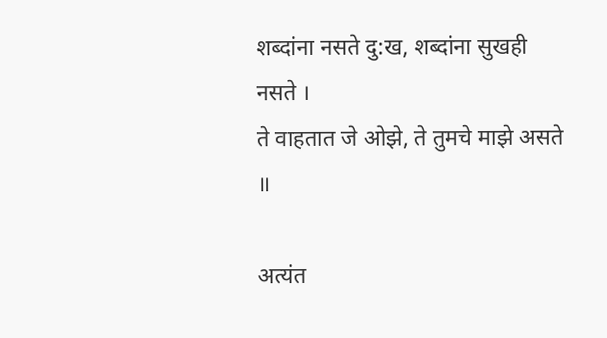शब्दांना नसते दु:ख, शब्दांना सुखही नसते ।
ते वाहतात जे ओझे, ते तुमचे माझे असते ॥

अत्यंत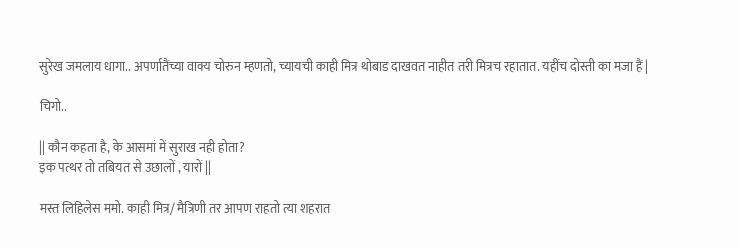सुरेख जमलाय धागा.. अपर्णातैंच्या वाक्य चोरुन म्हणतो, च्यायची काही मित्र थोबाड दाखवत नाहीत तरी मित्रच रहातात. यहींच दोस्ती का मजा हैं |

चिगो..

|| कौन कहता है, के आसमां में सुराख नही होता?
इक पत्थर तो तबियत से उछालों , यारों ||

मस्त लिहिलेस ममो. काही मित्र/ मैत्रिणी तर आपण राहतो त्या शहरात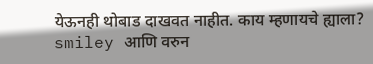येऊनही थोबाड दाखवत नाहीत. काय म्हणायचे ह्याला? smiley आणि वरुन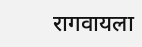रागवायला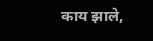काय झाले,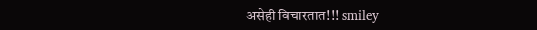असेही विचारतात!!! smiley